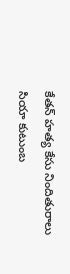కేతన్ హత్య కేసు నిందితురాలు సియా కుటుంబ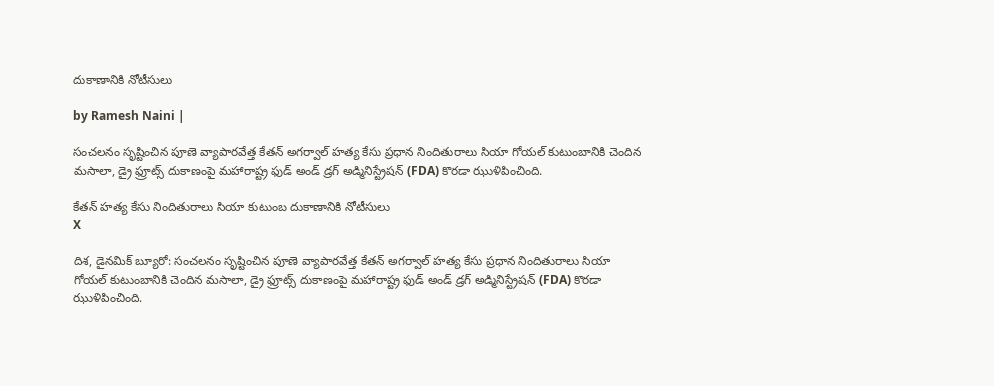దుకాణానికి నోటీసులు

by Ramesh Naini |

సంచలనం సృష్టించిన పూణె వ్యాపారవేత్త కేతన్ అగర్వాల్ హత్య కేసు ప్రధాన నిందితురాలు సియా గోయల్ కుటుంబానికి చెందిన మసాలా, డ్రై ఫ్రూట్స్ దుకాణంపై మహారాష్ట్ర ఫుడ్ అండ్ డ్రగ్ అడ్మినిస్ట్రేషన్ (FDA) కొరడా ఝుళిపించింది.

కేతన్ హత్య కేసు నిందితురాలు సియా కుటుంబ దుకాణానికి నోటీసులు
X

దిశ, డైనమిక్ బ్యూరో: సంచలనం సృష్టించిన పూణె వ్యాపారవేత్త కేతన్ అగర్వాల్ హత్య కేసు ప్రధాన నిందితురాలు సియా గోయల్ కుటుంబానికి చెందిన మసాలా, డ్రై ఫ్రూట్స్ దుకాణంపై మహారాష్ట్ర ఫుడ్ అండ్ డ్రగ్ అడ్మినిస్ట్రేషన్ (FDA) కొరడా ఝుళిపించింది.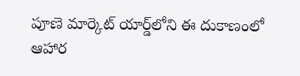పూణె మార్కెట్ యార్డ్‌లోని ఈ దుకాణంలో ఆహార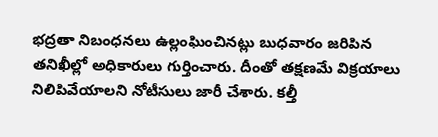భద్రతా నిబంధనలు ఉల్లంఘించినట్లు బుధవారం జరిపిన తనిఖీల్లో అధికారులు గుర్తించారు. దీంతో తక్షణమే విక్రయాలు నిలిపివేయాలని నోటీసులు జారీ చేశారు. కల్తీ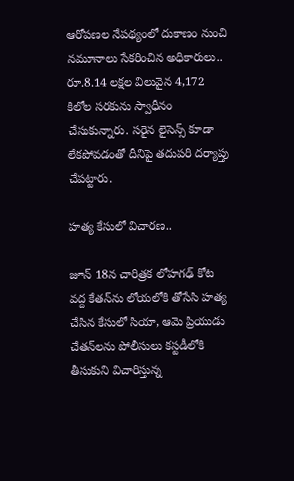ఆరోపణల నేపథ్యంలో దుకాణం నుంచి నమూనాలు సేకరించిన అధికారులు.. రూ.8.14 లక్షల విలువైన 4,172 కిలోల సరకును స్వాధీనం చేసుకున్నారు. సరైన లైసెన్స్ కూడా లేకపోవడంతో దీనిపై తదుపరి దర్యాప్తు చేపట్టారు.

హత్య కేసులో విచారణ..

జూన్ 18న చారిత్రక లోహగఢ్ కోట వద్ద కేతన్‌ను లోయలోకి తోసేసి హత్య చేసిన కేసులో సియా, ఆమె ప్రియుడు చేతన్‌లను పోలీసులు కస్టడీలోకి తీసుకుని విచారిస్తున్న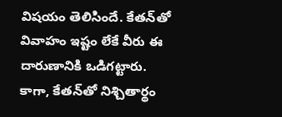విషయం తెలిసిందే. కేతన్‌తో వివాహం ఇష్టం లేకే వీరు ఈ దారుణానికి ఒడిగట్టారు. కాగా, కేతన్‌తో నిశ్చితార్థం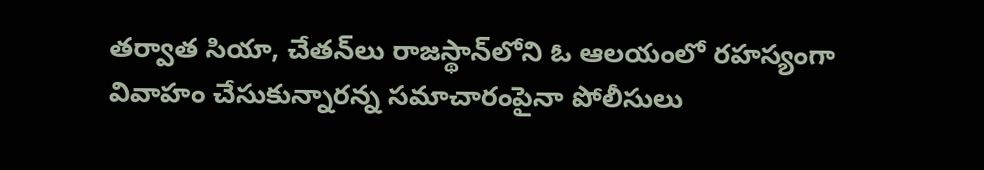తర్వాత సియా, చేతన్‌లు రాజస్థాన్‌లోని ఓ ఆలయంలో రహస్యంగా వివాహం చేసుకున్నారన్న సమాచారంపైనా పోలీసులు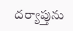దర్యాప్తును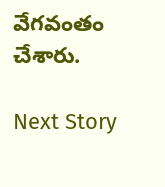వేగవంతం చేశారు.

Next Story